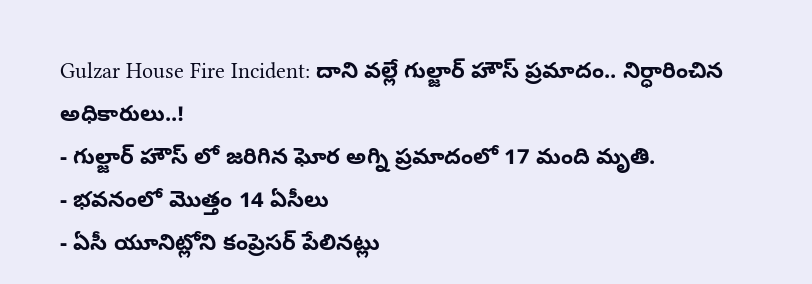Gulzar House Fire Incident: దాని వల్లే గుల్జార్ హౌస్ ప్రమాదం.. నిర్ధారించిన అధికారులు..!
- గుల్జార్ హౌస్ లో జరిగిన ఘోర అగ్ని ప్రమాదంలో 17 మంది మృతి.
- భవనంలో మొత్తం 14 ఏసీలు
- ఏసీ యూనిట్లోని కంప్రెసర్ పేలినట్లు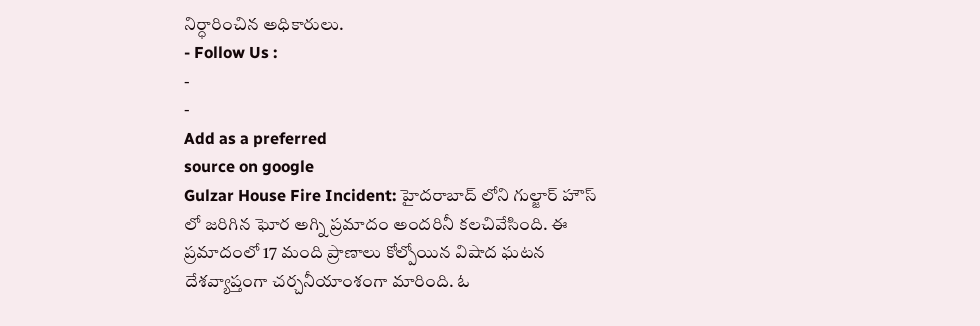నిర్ధారించిన అధికారులు.
- Follow Us :
-
-
Add as a preferred
source on google
Gulzar House Fire Incident: హైదరాబాద్ లోని గుల్జార్ హౌస్ లో జరిగిన ఘోర అగ్ని ప్రమాదం అందరినీ కలచివేసింది. ఈ ప్రమాదంలో 17 మంది ప్రాణాలు కోల్పోయిన విషాద ఘటన దేశవ్యాప్తంగా చర్చనీయాంశంగా మారింది. ఓ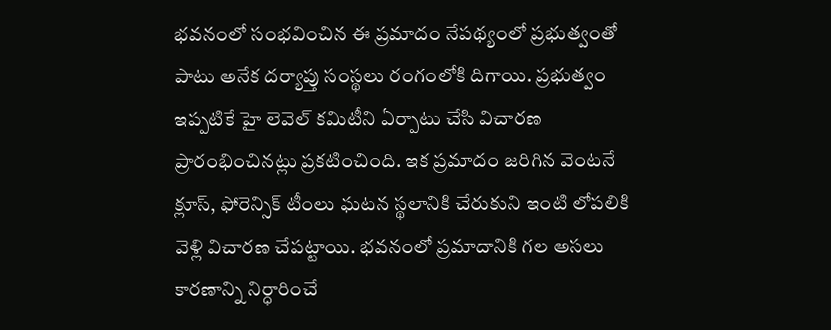భవనంలో సంభవించిన ఈ ప్రమాదం నేపథ్యంలో ప్రభుత్వంతో పాటు అనేక దర్యాప్తు సంస్థలు రంగంలోకి దిగాయి. ప్రభుత్వం ఇప్పటికే హై లెవెల్ కమిటీని ఏర్పాటు చేసి విచారణ ప్రారంభించినట్లు ప్రకటించింది. ఇక ప్రమాదం జరిగిన వెంటనే క్లూస్, ఫోరెన్సిక్ టీంలు ఘటన స్థలానికి చేరుకుని ఇంటి లోపలికి వెళ్లి విచారణ చేపట్టాయి. భవనంలో ప్రమాదానికి గల అసలు కారణాన్ని నిర్ధారించే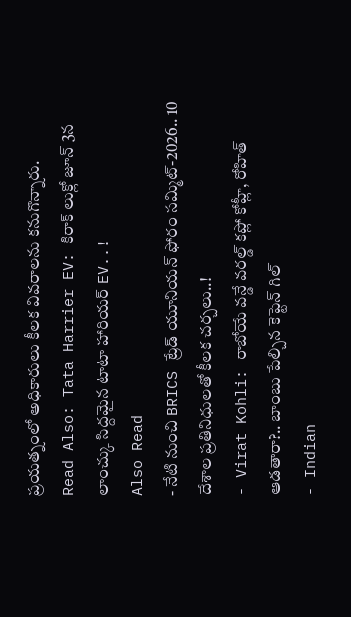ప్రయత్నంలో అధికారులు కీలక వివరాలను కనుగొన్నారు.
Read Also: Tata Harrier EV: కిరాక్ లుక్లో జూన్ 3న లాంచ్కు సిద్దమైన టాటా హారియర్ EV..!
Also Read
- నేటి నుంచి BRICS ట్రేడ్ యూనియన్ ఫోరం సమ్మిట్-2026.. 10 దేశాల ప్రతినిధులతో కీలక చర్చలు..!
- Virat Kohli: రాబోయే వన్డే వరల్డ్ కప్లో కోహ్లీ, రోహిత్ ఆడతారా?.. బాంబు పేల్చిన కెప్టెన్ గిల్
- Indian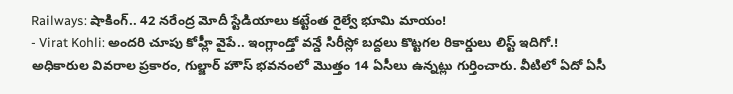Railways: షాకింగ్.. 42 నరేంద్ర మోదీ స్టేడియాలు కట్టేంత రైల్వే భూమి మాయం!
- Virat Kohli: అందరి చూపు కోహ్లీ వైపే.. ఇంగ్లాండ్తో వన్డే సిరీస్లో బద్దలు కొట్టగల రికార్డులు లిస్ట్ ఇదిగో.!
అధికారుల వివరాల ప్రకారం, గుల్జార్ హౌస్ భవనంలో మొత్తం 14 ఏసీలు ఉన్నట్లు గుర్తించారు. వీటిలో ఏదో ఏసీ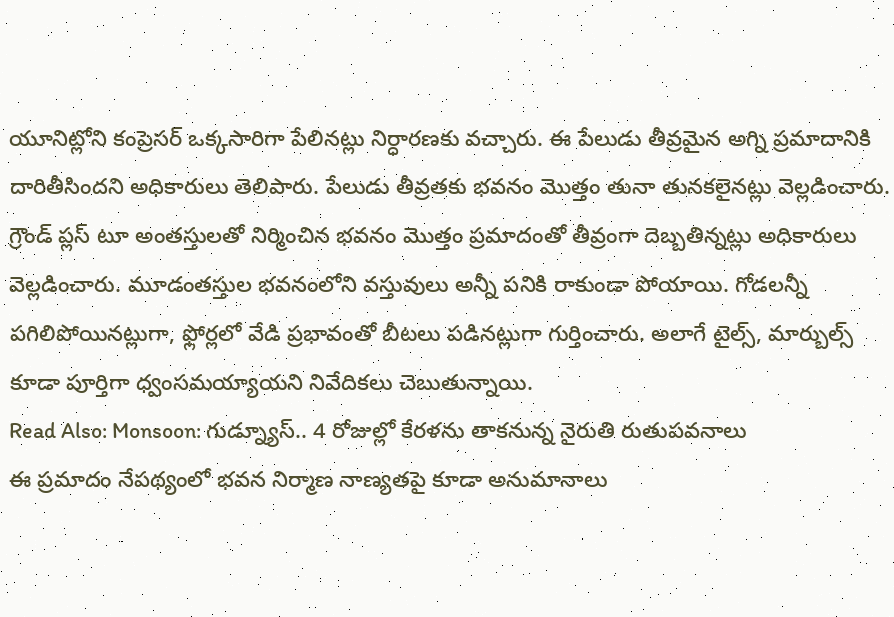యూనిట్లోని కంప్రెసర్ ఒక్కసారిగా పేలినట్లు నిర్ధారణకు వచ్చారు. ఈ పేలుడు తీవ్రమైన అగ్ని ప్రమాదానికి దారితీసిందని అధికారులు తెలిపారు. పేలుడు తీవ్రతకు భవనం మొత్తం తునా తునకలైనట్లు వెల్లడించారు. గ్రౌండ్ ప్లస్ టూ అంతస్తులతో నిర్మించిన భవనం మొత్తం ప్రమాదంతో తీవ్రంగా దెబ్బతిన్నట్లు అధికారులు వెల్లడించారు. మూడంతస్తుల భవనంలోని వస్తువులు అన్నీ పనికి రాకుండా పోయాయి. గోడలన్నీ పగిలిపోయినట్లుగా, ఫ్లోర్లలో వేడి ప్రభావంతో బీటలు పడినట్లుగా గుర్తించారు. అలాగే టైల్స్, మార్బుల్స్ కూడా పూర్తిగా ధ్వంసమయ్యాయని నివేదికలు చెబుతున్నాయి.
Read Also: Monsoon: గుడ్న్యూస్.. 4 రోజుల్లో కేరళను తాకనున్న నైరుతి రుతుపవనాలు
ఈ ప్రమాదం నేపథ్యంలో భవన నిర్మాణ నాణ్యతపై కూడా అనుమానాలు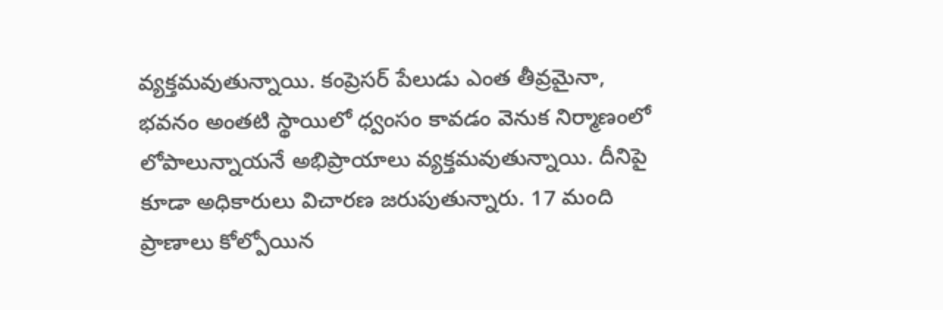వ్యక్తమవుతున్నాయి. కంప్రెసర్ పేలుడు ఎంత తీవ్రమైనా, భవనం అంతటి స్థాయిలో ధ్వంసం కావడం వెనుక నిర్మాణంలో లోపాలున్నాయనే అభిప్రాయాలు వ్యక్తమవుతున్నాయి. దీనిపై కూడా అధికారులు విచారణ జరుపుతున్నారు. 17 మంది ప్రాణాలు కోల్పోయిన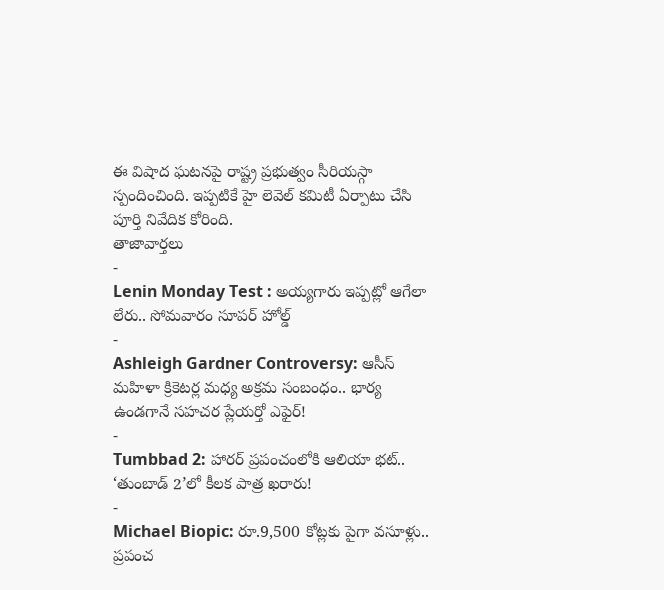ఈ విషాద ఘటనపై రాష్ట్ర ప్రభుత్వం సీరియస్గా స్పందించింది. ఇప్పటికే హై లెవెల్ కమిటీ ఏర్పాటు చేసి పూర్తి నివేదిక కోరింది.
తాజావార్తలు
-
Lenin Monday Test : అయ్యగారు ఇప్పట్లో ఆగేలా లేరు.. సోమవారం సూపర్ హోల్డ్
-
Ashleigh Gardner Controversy: ఆసీస్ మహిళా క్రికెటర్ల మధ్య అక్రమ సంబంధం.. భార్య ఉండగానే సహచర ప్లేయర్తో ఎఫైర్!
-
Tumbbad 2: హారర్ ప్రపంచంలోకి ఆలియా భట్.. ‘తుంబాడ్ 2’లో కీలక పాత్ర ఖరారు!
-
Michael Biopic: రూ.9,500 కోట్లకు పైగా వసూళ్లు.. ప్రపంచ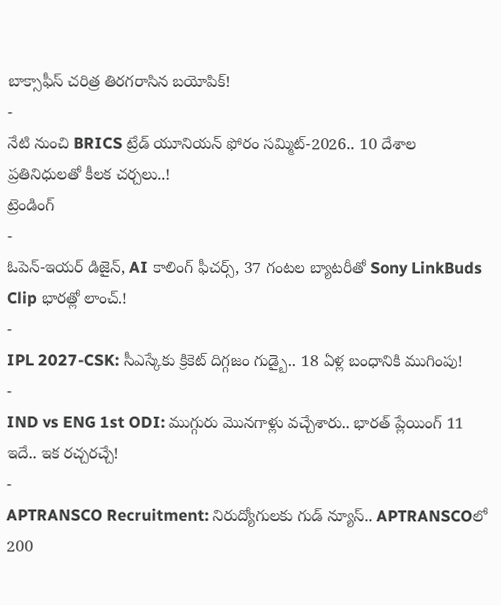బాక్సాఫీస్ చరిత్ర తిరగరాసిన బయోపిక్!
-
నేటి నుంచి BRICS ట్రేడ్ యూనియన్ ఫోరం సమ్మిట్-2026.. 10 దేశాల ప్రతినిధులతో కీలక చర్చలు..!
ట్రెండింగ్
-
ఓపెన్-ఇయర్ డిజైన్, AI కాలింగ్ ఫీచర్స్, 37 గంటల బ్యాటరీతో Sony LinkBuds Clip భారత్లో లాంచ్.!
-
IPL 2027-CSK: సీఎస్కేకు క్రికెట్ దిగ్గజం గుడ్బై.. 18 ఏళ్ల బంధానికి ముగింపు!
-
IND vs ENG 1st ODI: ముగ్గురు మొనగాళ్లు వచ్చేశారు.. భారత్ ప్లేయింగ్ 11 ఇదే.. ఇక రచ్చరచ్చే!
-
APTRANSCO Recruitment: నిరుద్యోగులకు గుడ్ న్యూస్.. APTRANSCOలో 200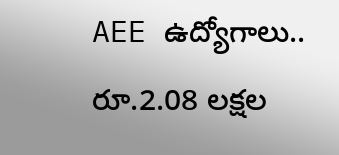AEE ఉద్యోగాలు.. రూ.2.08 లక్షల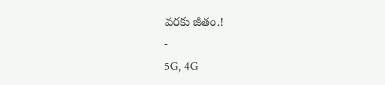వరకు జీతం.!
-
5G, 4G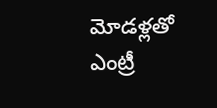మోడళ్లతో ఎంట్రీ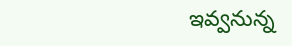ఇవ్వనున్న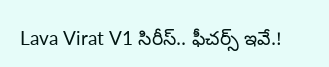Lava Virat V1 సిరీస్.. ఫీచర్స్ ఇవే.!